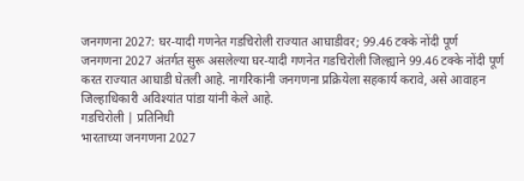जनगणना 2027: घर-यादी गणनेत गडचिरोली राज्यात आघाडीवर; 99.46 टक्के नोंदी पूर्ण
जनगणना 2027 अंतर्गत सुरू असलेल्या घर-यादी गणनेत गडचिरोली जिल्ह्याने 99.46 टक्के नोंदी पूर्ण करत राज्यात आघाडी घेतली आहे. नागरिकांनी जनगणना प्रक्रियेला सहकार्य करावे, असे आवाहन जिल्हाधिकारी अविश्यांत पांडा यांनी केले आहे.
गडचिरोली | प्रतिनिधी
भारताच्या जनगणना 2027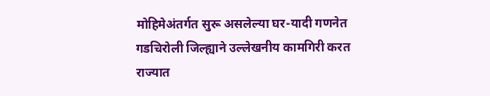मोहिमेअंतर्गत सुरू असलेल्या घर-यादी गणनेत गडचिरोली जिल्ह्याने उल्लेखनीय कामगिरी करत राज्यात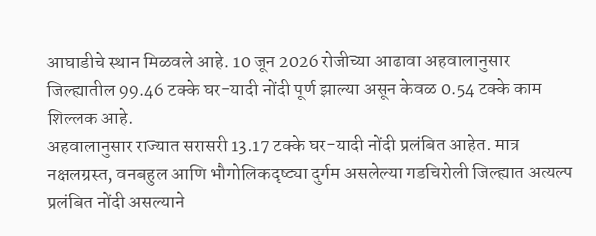आघाडीचे स्थान मिळवले आहे. 10 जून 2026 रोजीच्या आढावा अहवालानुसार जिल्ह्यातील 99.46 टक्के घर-यादी नोंदी पूर्ण झाल्या असून केवळ 0.54 टक्के काम शिल्लक आहे.
अहवालानुसार राज्यात सरासरी 13.17 टक्के घर-यादी नोंदी प्रलंबित आहेत. मात्र नक्षलग्रस्त, वनबहुल आणि भौगोलिकदृष्ट्या दुर्गम असलेल्या गडचिरोली जिल्ह्यात अत्यल्प प्रलंबित नोंदी असल्याने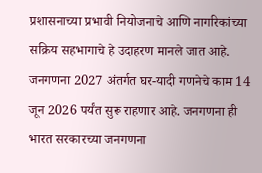प्रशासनाच्या प्रभावी नियोजनाचे आणि नागरिकांच्या सक्रिय सहभागाचे हे उदाहरण मानले जात आहे.
जनगणना 2027 अंतर्गत घर-यादी गणनेचे काम 14 जून 2026 पर्यंत सुरू राहणार आहे. जनगणना ही भारत सरकारच्या जनगणना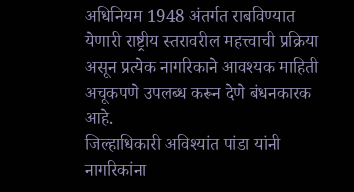अधिनियम 1948 अंतर्गत राबविण्यात येणारी राष्ट्रीय स्तरावरील महत्त्वाची प्रक्रिया असून प्रत्येक नागरिकाने आवश्यक माहिती अचूकपणे उपलब्ध करून देणे बंधनकारक आहे.
जिल्हाधिकारी अविश्यांत पांडा यांनी नागरिकांना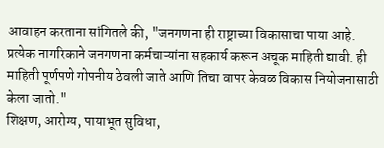आवाहन करताना सांगितले की, "जनगणना ही राष्ट्राच्या विकासाचा पाया आहे. प्रत्येक नागरिकाने जनगणना कर्मचाऱ्यांना सहकार्य करून अचूक माहिती द्यावी. ही माहिती पूर्णपणे गोपनीय ठेवली जाते आणि तिचा वापर केवळ विकास नियोजनासाठी केला जातो."
शिक्षण, आरोग्य, पायाभूत सुविधा,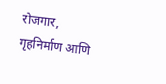रोजगार, गृहनिर्माण आणि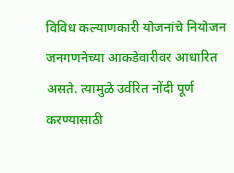विविध कल्याणकारी योजनांचे नियोजन जनगणनेच्या आकडेवारीवर आधारित असते. त्यामुळे उर्वरित नोंदी पूर्ण करण्यासाठी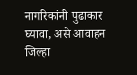नागरिकांनी पुढाकार घ्यावा, असे आवाहन जिल्हा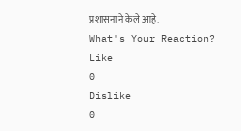प्रशासनाने केले आहे.
What's Your Reaction?
Like
0
Dislike
0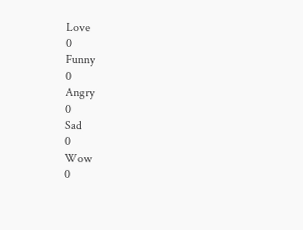Love
0
Funny
0
Angry
0
Sad
0
Wow
0